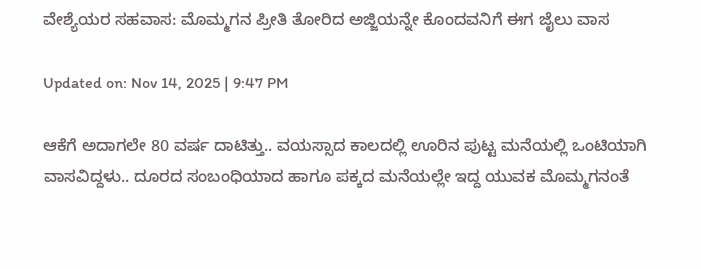ವೇಶ್ಯೆಯರ ಸಹವಾಸ: ಮೊಮ್ಮಗನ ಪ್ರೀತಿ ತೋರಿದ ಅಜ್ಜಿಯನ್ನೇ ಕೊಂದವನಿಗೆ ಈಗ ಜೈಲು ವಾಸ

Updated on: Nov 14, 2025 | 9:47 PM

ಆಕೆಗೆ ಅದಾಗಲೇ 80 ವರ್ಷ ದಾಟಿತ್ತು.. ವಯಸ್ಸಾದ ಕಾಲದಲ್ಲಿ ಊರಿನ ಪುಟ್ಟ ಮನೆಯಲ್ಲಿ ಒಂಟಿಯಾಗಿ ವಾಸವಿದ್ದಳು.. ದೂರದ ಸಂಬಂಧಿಯಾದ ಹಾಗೂ ಪಕ್ಕದ ಮನೆಯಲ್ಲೇ ಇದ್ದ ಯುವಕ ಮೊಮ್ಮಗನಂತೆ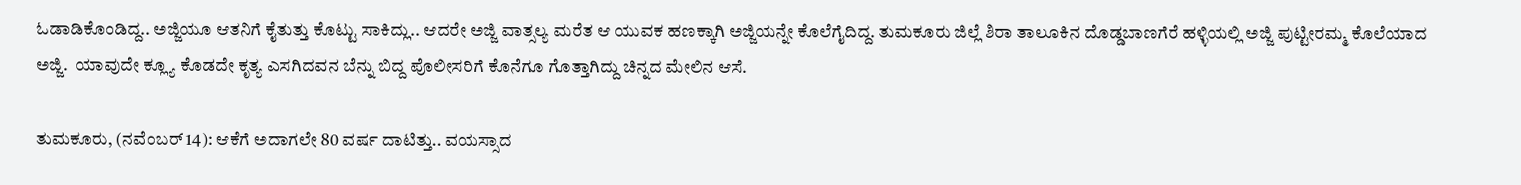ಓಡಾಡಿಕೊಂಡಿದ್ದ.. ಅಜ್ಜಿಯೂ ಆತನಿಗೆ ಕೈತುತ್ತು ಕೊಟ್ಟು ಸಾಕಿದ್ಲು.. ಆದರೇ ಅಜ್ಜಿ ವಾತ್ಸಲ್ಯ ಮರೆತ ಆ ಯುವಕ ಹಣಕ್ಕಾಗಿ ಅಜ್ಜಿಯನ್ನೇ ಕೊಲೆಗೈದಿದ್ದ. ತುಮಕೂರು ಜಿಲ್ಲೆ ಶಿರಾ ತಾಲೂಕಿನ ದೊಡ್ಡಬಾಣಗೆರೆ ಹಳ್ಳಿಯಲ್ಲಿ ಅಜ್ಜಿ ಪುಟ್ಟೀರಮ್ಮ ಕೊಲೆಯಾದ ಅಜ್ಜಿ.  ಯಾವುದೇ ಕ್ಲ್ಯೂ ಕೊಡದೇ ಕೃತ್ಯ ಎಸಗಿದವನ ಬೆನ್ನು ಬಿದ್ದ ಪೊಲೀಸರಿಗೆ ಕೊನೆಗೂ ಗೊತ್ತಾಗಿದ್ದು ಚಿನ್ನದ ಮೇಲಿನ ಆಸೆ.

ತುಮಕೂರು, (ನವೆಂಬರ್ 14): ಆಕೆಗೆ ಅದಾಗಲೇ 80 ವರ್ಷ ದಾಟಿತ್ತು.. ವಯಸ್ಸಾದ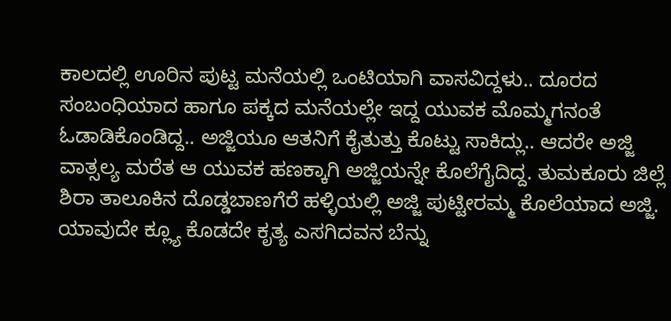ಕಾಲದಲ್ಲಿ ಊರಿನ ಪುಟ್ಟ ಮನೆಯಲ್ಲಿ ಒಂಟಿಯಾಗಿ ವಾಸವಿದ್ದಳು.. ದೂರದ ಸಂಬಂಧಿಯಾದ ಹಾಗೂ ಪಕ್ಕದ ಮನೆಯಲ್ಲೇ ಇದ್ದ ಯುವಕ ಮೊಮ್ಮಗನಂತೆ ಓಡಾಡಿಕೊಂಡಿದ್ದ.. ಅಜ್ಜಿಯೂ ಆತನಿಗೆ ಕೈತುತ್ತು ಕೊಟ್ಟು ಸಾಕಿದ್ಲು.. ಆದರೇ ಅಜ್ಜಿ ವಾತ್ಸಲ್ಯ ಮರೆತ ಆ ಯುವಕ ಹಣಕ್ಕಾಗಿ ಅಜ್ಜಿಯನ್ನೇ ಕೊಲೆಗೈದಿದ್ದ. ತುಮಕೂರು ಜಿಲ್ಲೆ ಶಿರಾ ತಾಲೂಕಿನ ದೊಡ್ಡಬಾಣಗೆರೆ ಹಳ್ಳಿಯಲ್ಲಿ ಅಜ್ಜಿ ಪುಟ್ಟೀರಮ್ಮ ಕೊಲೆಯಾದ ಅಜ್ಜಿ.  ಯಾವುದೇ ಕ್ಲ್ಯೂ ಕೊಡದೇ ಕೃತ್ಯ ಎಸಗಿದವನ ಬೆನ್ನು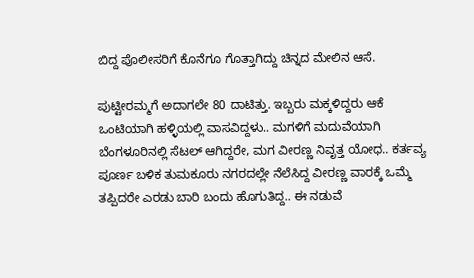ಬಿದ್ದ ಪೊಲೀಸರಿಗೆ ಕೊನೆಗೂ ಗೊತ್ತಾಗಿದ್ದು ಚಿನ್ನದ ಮೇಲಿನ ಆಸೆ.

ಪುಟ್ಟೀರಮ್ಮಗೆ ಅದಾಗಲೇ 80 ದಾಟಿತ್ತು. ಇಬ್ಬರು ಮಕ್ಕಳಿದ್ದರು ಆಕೆ ಒಂಟಿಯಾಗಿ ಹಳ್ಳಿಯಲ್ಲಿ ವಾಸವಿದ್ದಳು.. ಮಗಳಿಗೆ ಮದುವೆಯಾಗಿ ಬೆಂಗಳೂರಿನಲ್ಲಿ ಸೆಟಲ್ ಆಗಿದ್ದರೇ, ಮಗ ವೀರಣ್ಣ ನಿವೃತ್ತ ಯೋಧ.. ಕರ್ತವ್ಯ ಪೂರ್ಣ ಬಳಿಕ ತುಮಕೂರು ನಗರದಲ್ಲೇ ನೆಲೆಸಿದ್ದ ವೀರಣ್ಣ ವಾರಕ್ಕೆ ಒಮ್ಮೆ ತಪ್ಪಿದರೇ ಎರಡು ಬಾರಿ ಬಂದು ಹೊಗುತಿದ್ದ.. ಈ ನಡುವೆ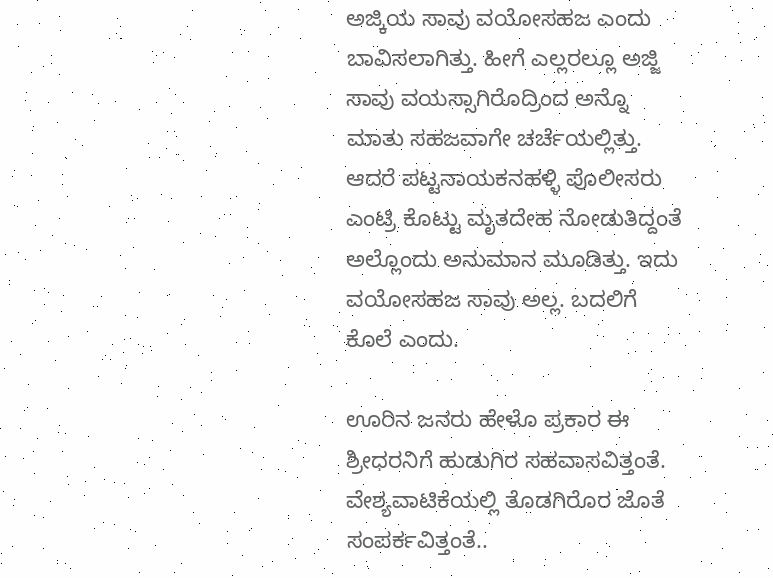ಅಜ್ಕಿಯ ಸಾವು ವಯೋಸಹಜ ಎಂದು ಬಾವಿಸಲಾಗಿತ್ತು. ಹೀಗೆ ಎಲ್ಲರಲ್ಲೂ ಅಜ್ಜಿ ಸಾವು ವಯಸ್ಸಾಗಿರೊದ್ರಿಂದ ಅನ್ನೊ ಮಾತು ಸಹಜವಾಗೇ ಚರ್ಚೆಯಲ್ಲಿತ್ತು. ಆದರೆ ಪಟ್ಟನಾಯಕನಹಳ್ಳಿ ಪೊಲೀಸರು ಎಂಟ್ರಿ ಕೊಟ್ಟು ಮೃತದೇಹ ನೋಡುತಿದ್ದಂತೆ ಅಲ್ಲೊಂದು ಅನುಮಾನ ಮೂಡಿತ್ತು. ಇದು ವಯೋಸಹಜ ಸಾವು ಅಲ್ಲ. ಬದಲಿಗೆ ಕೊಲೆ ಎಂದು.

ಊರಿನ ಜನರು ಹೇಳೊ ಪ್ರಕಾರ ಈ ಶ್ರೀಧರನಿಗೆ ಹುಡುಗಿರ ಸಹವಾಸವಿತ್ತಂತೆ. ವೇಶ್ಯವಾಟಿಕೆಯಲ್ಲಿ ತೊಡಗಿರೊರ ಜೊತೆ ಸಂಪರ್ಕವಿತ್ತಂತೆ..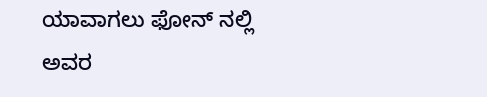ಯಾವಾಗಲು ಫೋನ್ ನಲ್ಲಿ ಅವರ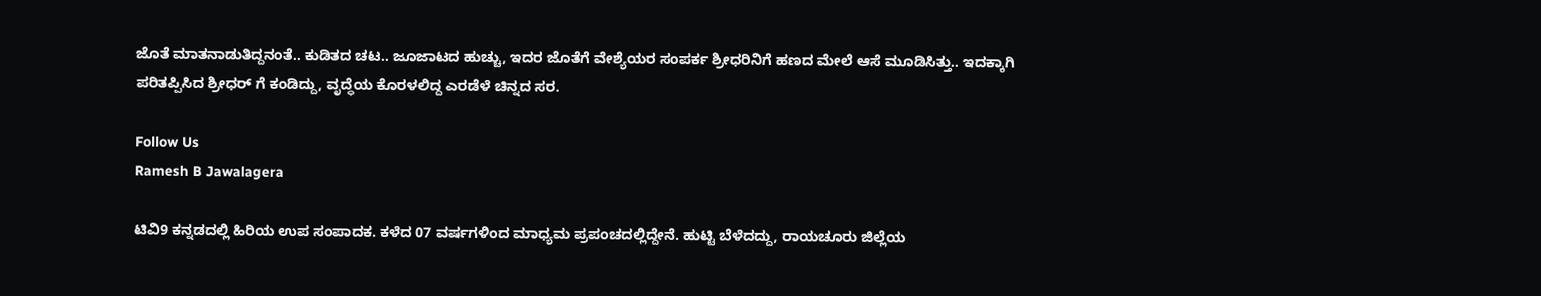ಜೊತೆ ಮಾತನಾಡುತಿದ್ದನಂತೆ.. ಕುಡಿತದ ಚಟ.. ಜೂಜಾಟದ ಹುಚ್ಚು, ಇದರ ಜೊತೆಗೆ ವೇಶ್ಯೆಯರ ಸಂಪರ್ಕ ಶ್ರೀಧರಿನಿಗೆ ಹಣದ ಮೇಲೆ ಆಸೆ ಮೂಡಿಸಿತ್ತು.. ಇದಕ್ಕಾಗಿ ಪರಿತಪ್ಪಿಸಿದ ಶ್ರೀಧರ್ ಗೆ ಕಂಡಿದ್ದು, ವೃದ್ಧೆಯ ಕೊರಳಲಿದ್ದ ಎರಡೆಳೆ ಚಿನ್ನದ ಸರ.

Follow Us
Ramesh B Jawalagera

ಟಿವಿ9 ಕನ್ನಡದಲ್ಲಿ ಹಿರಿಯ ಉಪ ಸಂಪಾದಕ. ಕಳೆದ 07 ವರ್ಷಗಳಿಂದ ಮಾಧ್ಯಮ ಪ್ರಪಂಚದಲ್ಲಿದ್ದೇನೆ. ಹುಟ್ಟಿ ಬೆಳೆದದ್ದು, ರಾಯಚೂರು ಜಿಲ್ಲೆಯ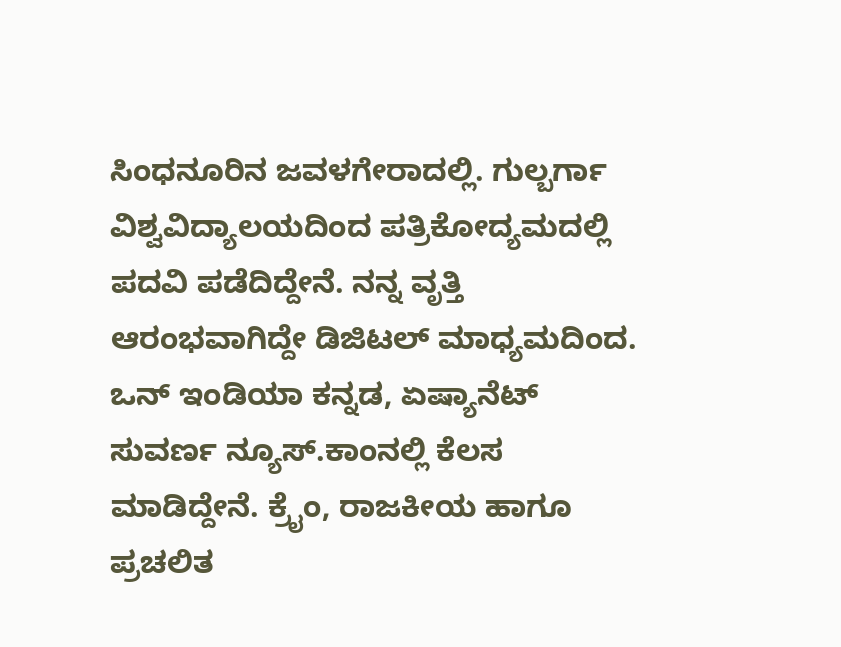ಸಿಂಧನೂರಿನ ಜವಳಗೇರಾದಲ್ಲಿ. ಗುಲ್ಬರ್ಗಾ ವಿಶ್ವವಿದ್ಯಾಲಯದಿಂದ ಪತ್ರಿಕೋದ್ಯಮದಲ್ಲಿ ಪದವಿ ಪಡೆದಿದ್ದೇನೆ. ನನ್ನ ವೃತ್ತಿ ಆರಂಭವಾಗಿದ್ದೇ ಡಿಜಿಟಲ್ ಮಾಧ್ಯಮದಿಂದ. ಒನ್ ಇಂಡಿಯಾ ಕನ್ನಡ, ಏಷ್ಯಾನೆಟ್ ಸುವರ್ಣ ನ್ಯೂಸ್.ಕಾಂನಲ್ಲಿ ಕೆಲಸ ಮಾಡಿದ್ದೇನೆ. ಕ್ರೈಂ, ರಾಜಕೀಯ ಹಾಗೂ ಪ್ರಚಲಿತ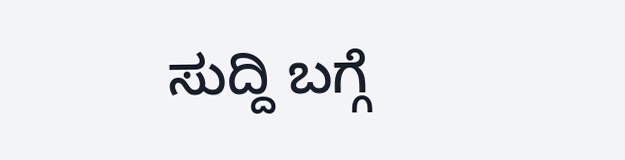ಸುದ್ದಿ ಬಗ್ಗೆ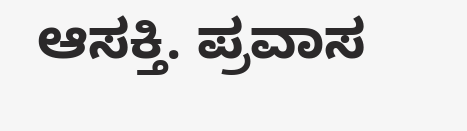ಆಸಕ್ತಿ. ಪ್ರವಾಸ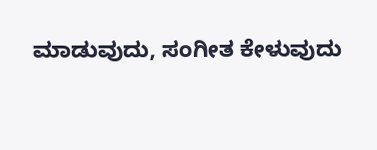ಮಾಡುವುದು, ಸಂಗೀತ ಕೇಳುವುದು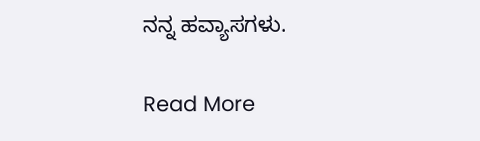ನನ್ನ ಹವ್ಯಾಸಗಳು.

Read More